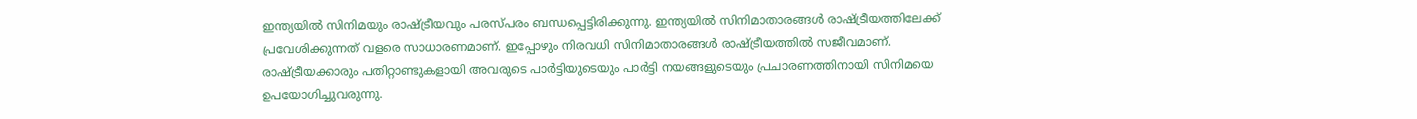ഇന്ത്യയിൽ സിനിമയും രാഷ്ട്രീയവും പരസ്പരം ബന്ധപ്പെട്ടിരിക്കുന്നു. ഇന്ത്യയിൽ സിനിമാതാരങ്ങൾ രാഷ്ട്രീയത്തിലേക്ക് പ്രവേശിക്കുന്നത് വളരെ സാധാരണമാണ്. ഇപ്പോഴും നിരവധി സിനിമാതാരങ്ങൾ രാഷ്ട്രീയത്തിൽ സജീവമാണ്. രാഷ്ട്രീയക്കാരും പതിറ്റാണ്ടുകളായി അവരുടെ പാർട്ടിയുടെയും പാർട്ടി നയങ്ങളുടെയും പ്രചാരണത്തിനായി സിനിമയെ ഉപയോഗിച്ചുവരുന്നു.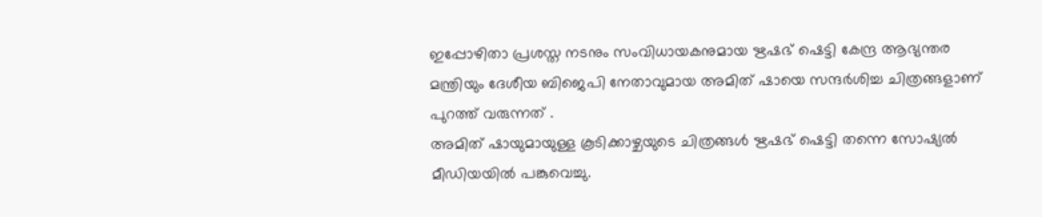ഇപ്പോഴിതാ പ്രശസ്ത നടനും സംവിധായകനുമായ ഋഷഭ് ഷെട്ടി കേന്ദ്ര ആഭ്യന്തര മന്ത്രിയും ദേശീയ ബിജെപി നേതാവുമായ അമിത് ഷായെ സന്ദർശിച്ച ചിത്രങ്ങളാണ് പുറത്ത് വരുന്നത് .
അമിത് ഷായുമായുള്ള കൂടിക്കാഴ്ചയുടെ ചിത്രങ്ങൾ ഋഷഭ് ഷെട്ടി തന്നെ സോഷ്യൽ മീഡിയയിൽ പങ്കുവെച്ചു.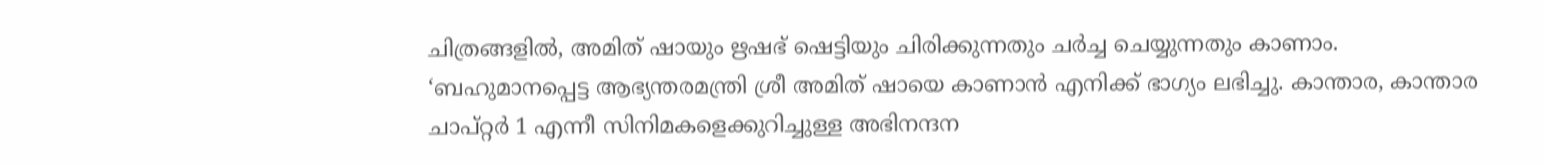ചിത്രങ്ങളിൽ, അമിത് ഷായും ഋഷഭ് ഷെട്ടിയും ചിരിക്കുന്നതും ചർച്ച ചെയ്യുന്നതും കാണാം. ‘ബഹുമാനപ്പെട്ട ആഭ്യന്തരമന്ത്രി ശ്രീ അമിത് ഷായെ കാണാൻ എനിക്ക് ഭാഗ്യം ലഭിച്ചു. കാന്താര, കാന്താര ചാപ്റ്റർ 1 എന്നീ സിനിമകളെക്കുറിച്ചുള്ള അഭിനന്ദന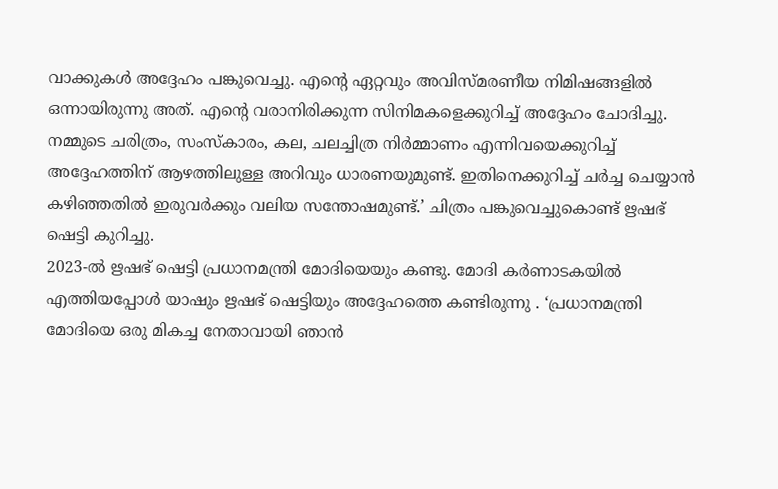വാക്കുകൾ അദ്ദേഹം പങ്കുവെച്ചു. എന്റെ ഏറ്റവും അവിസ്മരണീയ നിമിഷങ്ങളിൽ ഒന്നായിരുന്നു അത്. എന്റെ വരാനിരിക്കുന്ന സിനിമകളെക്കുറിച്ച് അദ്ദേഹം ചോദിച്ചു. നമ്മുടെ ചരിത്രം, സംസ്കാരം, കല, ചലച്ചിത്ര നിർമ്മാണം എന്നിവയെക്കുറിച്ച് അദ്ദേഹത്തിന് ആഴത്തിലുള്ള അറിവും ധാരണയുമുണ്ട്. ഇതിനെക്കുറിച്ച് ചർച്ച ചെയ്യാൻ കഴിഞ്ഞതിൽ ഇരുവർക്കും വലിയ സന്തോഷമുണ്ട്.’ ചിത്രം പങ്കുവെച്ചുകൊണ്ട് ഋഷഭ് ഷെട്ടി കുറിച്ചു.
2023-ൽ ഋഷഭ് ഷെട്ടി പ്രധാനമന്ത്രി മോദിയെയും കണ്ടു. മോദി കർണാടകയിൽ എത്തിയപ്പോൾ യാഷും ഋഷഭ് ഷെട്ടിയും അദ്ദേഹത്തെ കണ്ടിരുന്നു . ‘പ്രധാനമന്ത്രി മോദിയെ ഒരു മികച്ച നേതാവായി ഞാൻ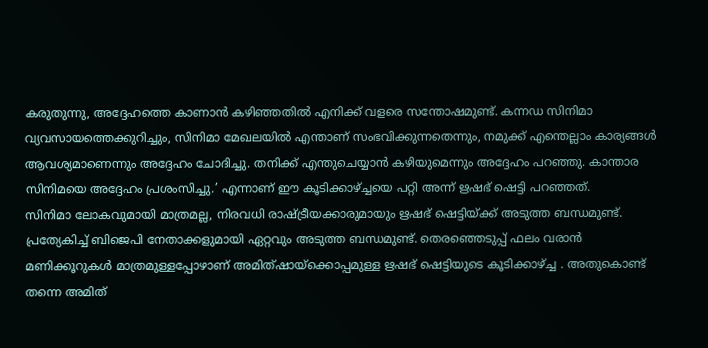കരുതുന്നു, അദ്ദേഹത്തെ കാണാൻ കഴിഞ്ഞതിൽ എനിക്ക് വളരെ സന്തോഷമുണ്ട്. കന്നഡ സിനിമാ വ്യവസായത്തെക്കുറിച്ചും, സിനിമാ മേഖലയിൽ എന്താണ് സംഭവിക്കുന്നതെന്നും, നമുക്ക് എന്തെല്ലാം കാര്യങ്ങൾ ആവശ്യമാണെന്നും അദ്ദേഹം ചോദിച്ചു. തനിക്ക് എന്തുചെയ്യാൻ കഴിയുമെന്നും അദ്ദേഹം പറഞ്ഞു. കാന്താര സിനിമയെ അദ്ദേഹം പ്രശംസിച്ചു.’ എന്നാണ് ഈ കൂടിക്കാഴ്ച്ചയെ പറ്റി അന്ന് ഋഷഭ് ഷെട്ടി പറഞ്ഞത്.
സിനിമാ ലോകവുമായി മാത്രമല്ല, നിരവധി രാഷ്ട്രീയക്കാരുമായും ഋഷഭ് ഷെട്ടിയ്ക്ക് അടുത്ത ബന്ധമുണ്ട്. പ്രത്യേകിച്ച് ബിജെപി നേതാക്കളുമായി ഏറ്റവും അടുത്ത ബന്ധമുണ്ട്. തെരഞ്ഞെടുപ്പ് ഫലം വരാൻ മണിക്കൂറുകൾ മാത്രമുള്ളപ്പോഴാണ് അമിത്ഷായ്ക്കൊപ്പമുള്ള ഋഷഭ് ഷെട്ടിയുടെ കൂടിക്കാഴ്ച്ച . അതുകൊണ്ട് തന്നെ അമിത്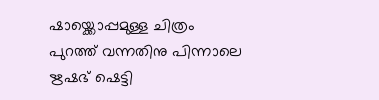ഷായ്ക്കൊപ്പമുള്ള ചിത്രം പുറത്ത് വന്നതിനു പിന്നാലെ ഋഷഭ് ഷെട്ടി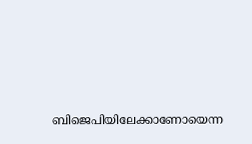ബിജെപിയിലേക്കാണോയെന്ന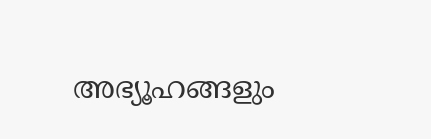അഭ്യൂഹങ്ങളും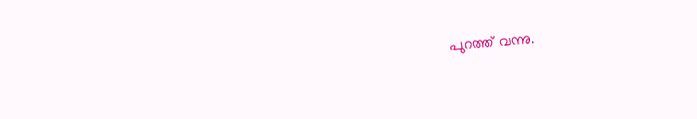പുറത്ത് വന്നു.